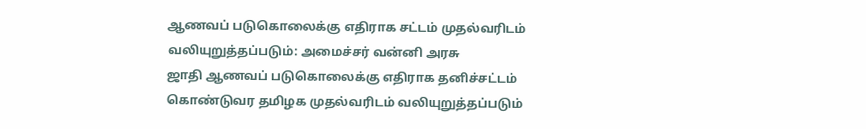ஆணவப் படுகொலைக்கு எதிராக சட்டம் முதல்வரிடம் வலியுறுத்தப்படும்: அமைச்சர் வன்னி அரசு
ஜாதி ஆணவப் படுகொலைக்கு எதிராக தனிச்சட்டம் கொண்டுவர தமிழக முதல்வரிடம் வலியுறுத்தப்படும்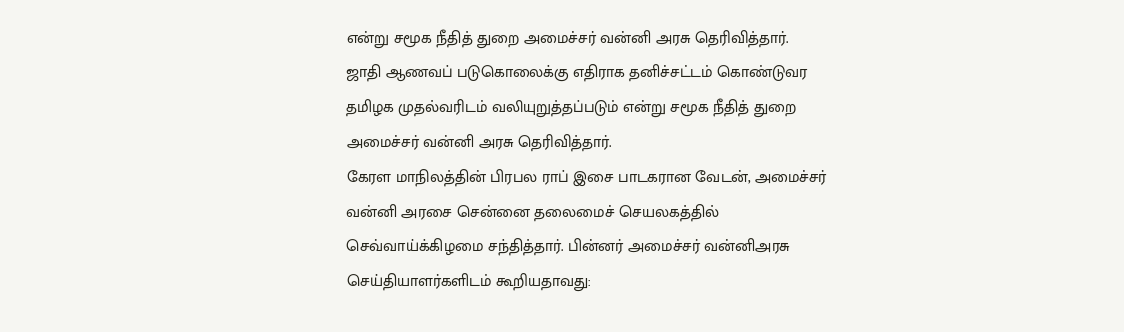என்று சமூக நீதித் துறை அமைச்சர் வன்னி அரசு தெரிவித்தார்.
ஜாதி ஆணவப் படுகொலைக்கு எதிராக தனிச்சட்டம் கொண்டுவர தமிழக முதல்வரிடம் வலியுறுத்தப்படும் என்று சமூக நீதித் துறை அமைச்சர் வன்னி அரசு தெரிவித்தார்.
கேரள மாநிலத்தின் பிரபல ராப் இசை பாடகரான வேடன், அமைச்சர் வன்னி அரசை சென்னை தலைமைச் செயலகத்தில் செவ்வாய்க்கிழமை சந்தித்தார். பின்னர் அமைச்சர் வன்னிஅரசு செய்தியாளர்களிடம் கூறியதாவது: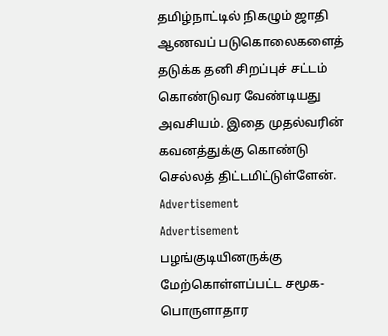தமிழ்நாட்டில் நிகழும் ஜாதி ஆணவப் படுகொலைகளைத் தடுக்க தனி சிறப்புச் சட்டம் கொண்டுவர வேண்டியது அவசியம். இதை முதல்வரின் கவனத்துக்கு கொண்டு செல்லத் திட்டமிட்டுள்ளேன்.
Advertisement
Advertisement
பழங்குடியினருக்கு மேற்கொள்ளப்பட்ட சமூக-பொருளாதார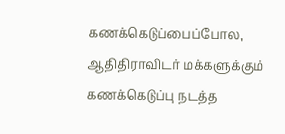கணக்கெடுப்பைப்போல, ஆதிதிராவிடர் மக்களுக்கும் கணக்கெடுப்பு நடத்த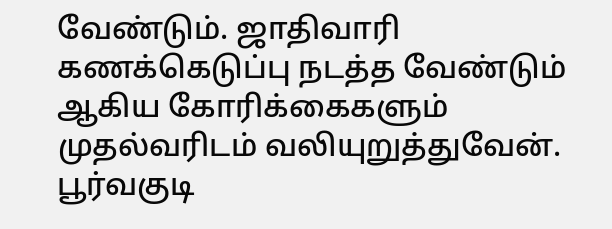வேண்டும். ஜாதிவாரி கணக்கெடுப்பு நடத்த வேண்டும் ஆகிய கோரிக்கைகளும் முதல்வரிடம் வலியுறுத்துவேன். பூர்வகுடி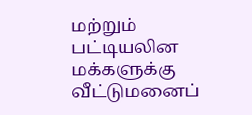மற்றும் பட்டியலின மக்களுக்கு வீட்டுமனைப்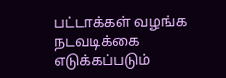பட்டாக்கள் வழங்க நடவடிக்கை எடுக்கப்படும்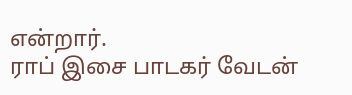என்றார்.
ராப் இசை பாடகர் வேடன்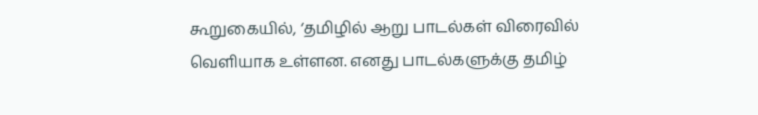கூறுகையில், ‘தமிழில் ஆறு பாடல்கள் விரைவில் வெளியாக உள்ளன. எனது பாடல்களுக்கு தமிழ்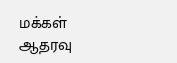மக்கள் ஆதரவு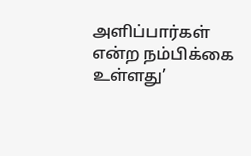அளிப்பார்கள் என்ற நம்பிக்கை உள்ளது’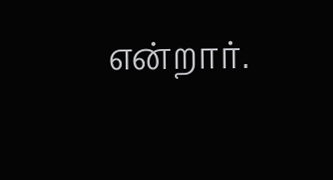என்றார்.